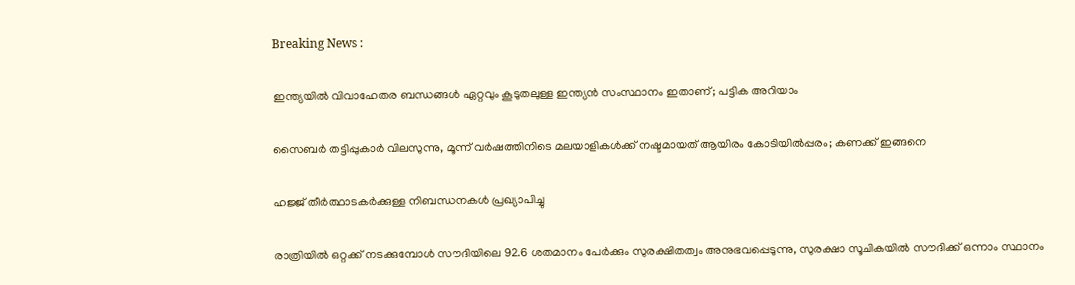Breaking News :

ഇന്ത്യയില്‍ വിവാഹേതര ബന്ധങ്ങള്‍ ഏറ്റവും കൂടുതലുള്ള ഇന്ത്യന്‍ സംസ്ഥാനം ഇതാണ്; പട്ടിക അറിയാം

സൈബര്‍ തട്ടിപ്പുകാര്‍ വിലസുന്നു, മൂന്ന് വര്‍ഷത്തിനിടെ മലയാളികള്‍ക്ക് നഷ്ടമായത് ആയിരം കോടിയില്‍പ്പരം; കണക്ക് ഇങ്ങനെ

ഹജ്ജ് തീർത്ഥാടകർക്കുള്ള നിബന്ധനകൾ പ്രഖ്യാപിച്ചു

രാത്രിയിൽ ഒറ്റക്ക് നടക്കുമ്പോൾ സൗദിയിലെ 92.6 ശതമാനം പേർക്കും സുരക്ഷിതത്വം അനുഭവപ്പെടുന്നു, സുരക്ഷാ സൂചികയിൽ സൗദിക്ക് ഒന്നാം സ്ഥാനം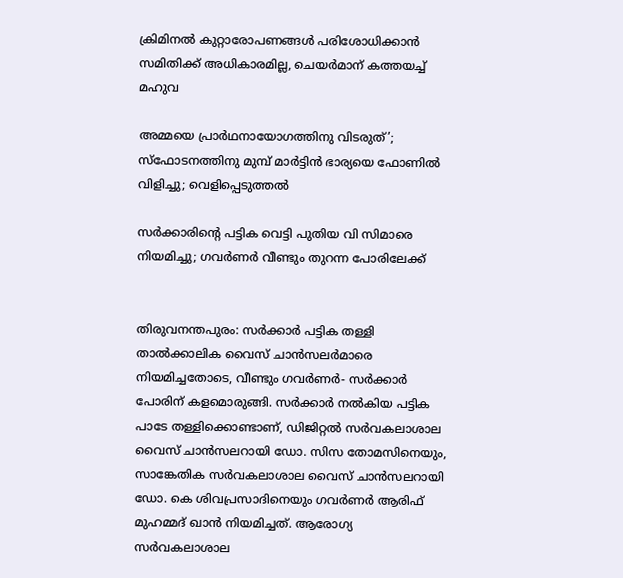ക്രിമിനല്‍ കുറ്റാരോപണങ്ങള്‍ പരിശോധിക്കാന്‍ സമിതിക്ക്‌ അധികാരമില്ല, ചെയര്‍മാന്‌ കത്തയച്ച് മഹുവ

അമ്മയെ പ്രാര്‍ഥനായോഗത്തിനു വിടരുത്’; സ്‌ഫോടനത്തിനു മുമ്പ് മാര്‍ട്ടിന്‍ ഭാര്യയെ ഫോണില്‍ വിളിച്ചു; വെളിപ്പെടുത്തല്‍

സർക്കാരിന്റെ പട്ടിക വെട്ടി പുതിയ വി സിമാരെ നിയമിച്ചു; ഗവർണർ വീണ്ടും തുറന്ന പോരിലേക്ക്


തിരുവനന്തപുരം: സര്‍ക്കാര്‍ പട്ടിക തള്ളി താല്‍ക്കാലിക വൈസ് ചാന്‍സലര്‍മാരെ നിയമിച്ചതോടെ, വീണ്ടും ഗവര്‍ണര്‍- സര്‍ക്കാര്‍ പോരിന് കളമൊരുങ്ങി. സര്‍ക്കാര്‍ നല്‍കിയ പട്ടിക പാടേ തള്ളിക്കൊണ്ടാണ്, ഡിജിറ്റല്‍ സര്‍വകലാശാല വൈസ് ചാന്‍സലറായി ഡോ. സിസ തോമസിനെയും, സാങ്കേതിക സര്‍വകലാശാല വൈസ് ചാന്‍സലറായി ഡോ. കെ ശിവപ്രസാദിനെയും ഗവര്‍ണര്‍ ആരിഫ് മുഹമ്മദ് ഖാന്‍ നിയമിച്ചത്. ആരോഗ്യ സര്‍വകലാശാല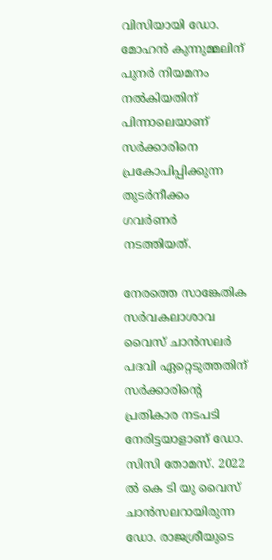വിസിയായി ഡോ. മോഹന്‍ കുന്നുമ്മലിന് പുനര്‍ നിയമനം നല്‍കിയതിന് പിന്നാലെയാണ് സര്‍ക്കാരിനെ പ്രകോപിപ്പിക്കുന്ന തുടര്‍നീക്കം ഗവര്‍ണര്‍ നടത്തിയത്.

നേരത്തെ സാങ്കേതിക സര്‍വകലാശാവ വൈസ് ചാന്‍സലര്‍ പദവി ഏറ്റെടുത്തതിന് സര്‍ക്കാരിന്റെ പ്രതികാര നടപടി നേരിട്ടയാളാണ് ഡോ. സിസി തോമസ്. 2022 ല്‍ കെ ടി യു വൈസ് ചാന്‍സലറായിരുന്ന ഡോ. രാജശ്രീയുടെ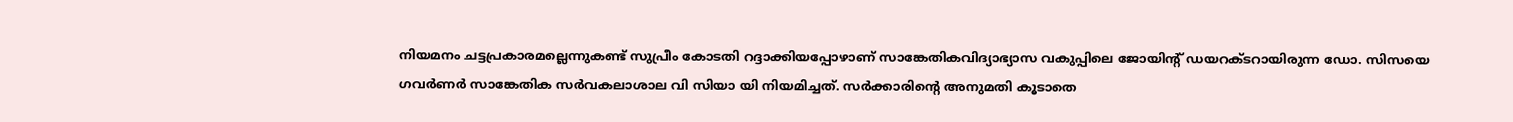നിയമനം ചട്ടപ്രകാരമല്ലെന്നുകണ്ട് സുപ്രീം കോടതി റദ്ദാക്കിയപ്പോഴാണ് സാങ്കേതികവിദ്യാഭ്യാസ വകുപ്പിലെ ജോയിന്റ് ഡയറക്ടറായിരുന്ന ഡോ. സിസയെ ഗവര്‍ണര്‍ സാങ്കേതിക സര്‍വകലാശാല വി സിയാ യി നിയമിച്ചത്. സര്‍ക്കാരിന്റെ അനുമതി കൂടാതെ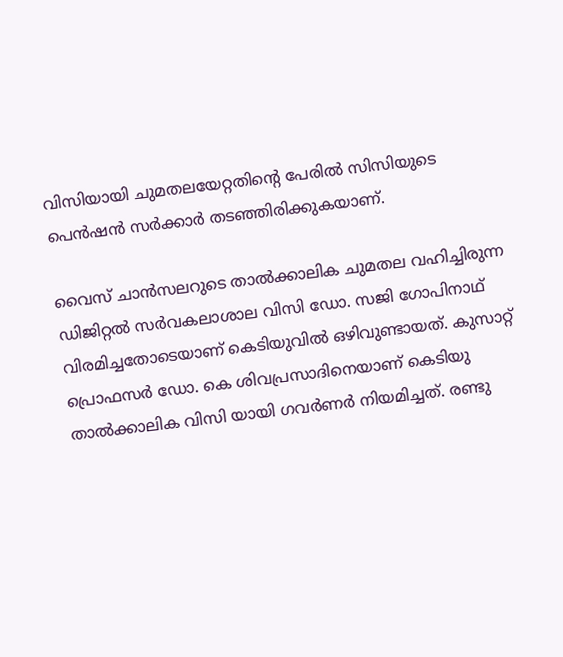വിസിയായി ചുമതലയേറ്റതിന്റെ പേരില്‍ സിസിയുടെ പെന്‍ഷന്‍ സര്‍ക്കാര്‍ തടഞ്ഞിരിക്കുകയാണ്.

വൈസ് ചാന്‍സലറുടെ താല്‍ക്കാലിക ചുമതല വഹിച്ചിരുന്ന ഡിജിറ്റല്‍ സര്‍വകലാശാല വിസി ഡോ. സജി ഗോപിനാഥ് വിരമിച്ചതോടെയാണ് കെടിയുവില്‍ ഒഴിവുണ്ടായത്. കുസാറ്റ് പ്രൊഫസര്‍ ഡോ. കെ ശിവപ്രസാദിനെയാണ് കെടിയു താല്‍ക്കാലിക വിസി യായി ഗവര്‍ണര്‍ നിയമിച്ചത്. രണ്ടു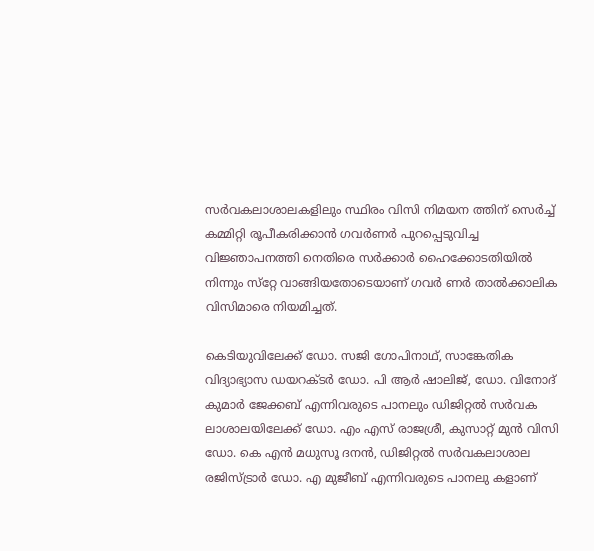സര്‍വകലാശാലകളിലും സ്ഥിരം വിസി നിമയന ത്തിന് സെര്‍ച്ച് കമ്മിറ്റി രൂപീകരിക്കാന്‍ ഗവര്‍ണര്‍ പുറപ്പെടുവിച്ച വിജ്ഞാപനത്തി നെതിരെ സര്‍ക്കാര്‍ ഹൈക്കോടതിയില്‍ നിന്നും സ്‌റ്റേ വാങ്ങിയതോടെയാണ് ഗവര്‍ ണര്‍ താല്‍ക്കാലിക വിസിമാരെ നിയമിച്ചത്.

കെടിയുവിലേക്ക് ഡോ. സജി ഗോപിനാഥ്, സാങ്കേതിക വിദ്യാഭ്യാസ ഡയറക്ടര്‍ ഡോ. പി ആര്‍ ഷാലിജ്, ഡോ. വിനോദ് കുമാര്‍ ജേക്കബ് എന്നിവരുടെ പാനലും ഡിജിറ്റല്‍ സര്‍വക ലാശാലയിലേക്ക് ഡോ. എം എസ് രാജശ്രീ, കുസാറ്റ് മുന്‍ വിസി ഡോ. കെ എന്‍ മധുസൂ ദനന്‍, ഡിജിറ്റല്‍ സര്‍വകലാശാല രജിസ്ട്രാര്‍ ഡോ. എ മുജീബ് എന്നിവരുടെ പാനലു കളാണ്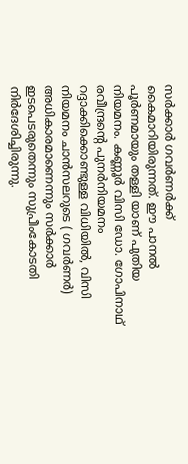സര്‍ക്കാര്‍ ഗവര്‍ണര്‍ക്ക് കൈമാറിയിരുന്നത്. ഈ പാനല്‍ പൂര്‍ണമായും തള്ളി യാണ് പുതിയ നിയമനം. കണ്ണൂര്‍ വിസി ഡോ. ഗോപിനാഥ് രവീന്ദ്രന്റെ പുനര്‍നിയമനം റദ്ദാക്കിക്കൊണ്ടുള്ള വിധിയില്‍, വിസി നിയമനം ചാന്‍സലറുടെ ( ഗവര്‍ണര്‍) അധികാരമാണെന്നും സര്‍ക്കാര്‍ ഇടപെടരുതെന്നും സുപ്രീംകോടതി നിര്‍ദേശിച്ചിരുന്നു.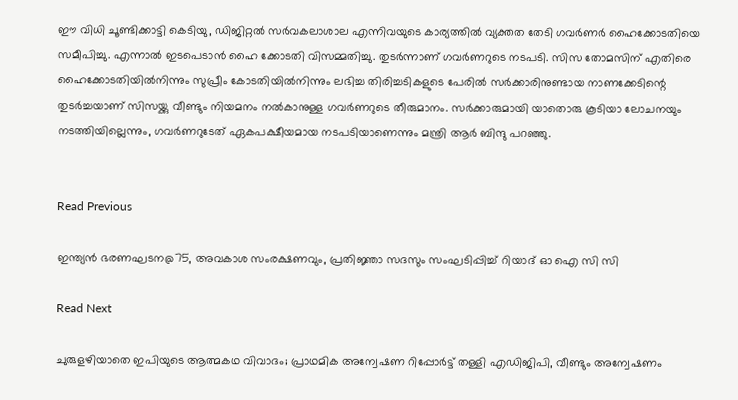ഈ വിധി ചൂണ്ടിക്കാട്ടി കെടിയു, ഡിജിറ്റല്‍ സര്‍വകലാശാല എന്നിവയുടെ കാര്യത്തില്‍ വ്യക്തത തേടി ഗവര്‍ണര്‍ ഹൈക്കോടതിയെ സമീപിച്ചു. എന്നാല്‍ ഇടപെടാന്‍ ഹൈ ക്കോടതി വിസമ്മതിച്ചു. തുടര്‍ന്നാണ് ഗവര്‍ണറുടെ നടപടി. സിസ തോമസിന് എതിരെ ഹൈക്കോടതിയില്‍നിന്നും സുപ്രീം കോടതിയില്‍നിന്നും ലഭിച്ച തിരിച്ചടികളുടെ പേരില്‍ സര്‍ക്കാരിനുണ്ടായ നാണക്കേടിന്റെ തുടര്‍ച്ചയാണ് സിസയ്ക്കു വീണ്ടും നിയമനം നല്‍കാനുള്ള ഗവര്‍ണറുടെ തീരുമാനം. സര്‍ക്കാരുമായി യാതൊരു കൂടിയാ ലോചനയും നടത്തിയില്ലെന്നും, ഗവര്‍ണറുടേത് ഏകപക്ഷീയമായ നടപടിയാണെന്നും മന്ത്രി ആര്‍ ബിന്ദു പറഞ്ഞു.


Read Previous

ഇന്ത്യൻ ഭരണഘടന@75, അവകാശ സംരക്ഷണവും, പ്രതിജ്ഞാ സദസും സംഘടിപ്പിച്ച് റിയാദ് ഓ ഐ സി സി

Read Next

ചുരുളഴിയാതെ ഇപിയുടെ ആത്മകഥ വിവാദം; പ്രാഥമിക അന്വേഷണ റിപ്പോർട്ട് തള്ളി എഡിജിപി, വീണ്ടും അന്വേഷണം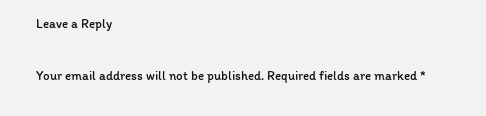Leave a Reply

Your email address will not be published. Required fields are marked *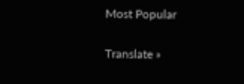Most Popular

Translate »